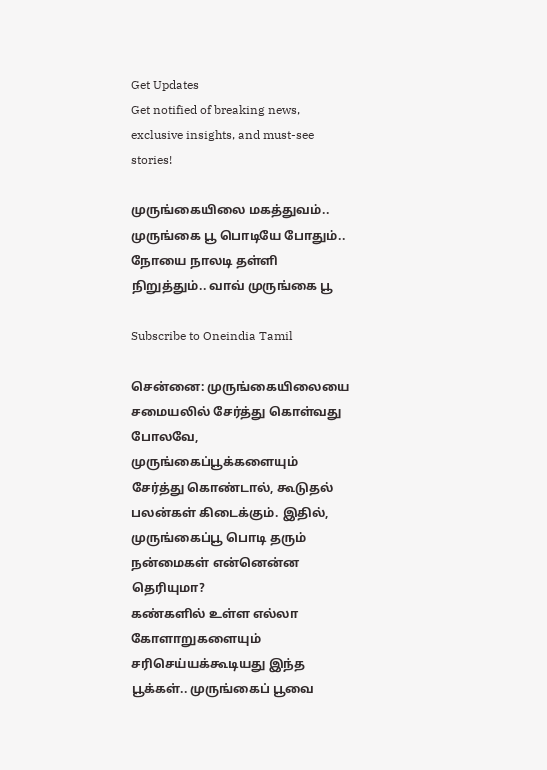Get Updates
Get notified of breaking news, exclusive insights, and must-see stories!

முருங்கையிலை மகத்துவம்.. முருங்கை பூ பொடியே போதும்.. நோயை நாலடி தள்ளி நிறுத்தும்.. வாவ் முருங்கை பூ

Subscribe to Oneindia Tamil

சென்னை: முருங்கையிலையை சமையலில் சேர்த்து கொள்வது போலவே, முருங்கைப்பூக்களையும் சேர்த்து கொண்டால், கூடுதல் பலன்கள் கிடைக்கும். இதில், முருங்கைப்பூ பொடி தரும் நன்மைகள் என்னென்ன தெரியுமா?
கண்களில் உள்ள எல்லா கோளாறுகளையும் சரிசெய்யக்கூடியது இந்த பூக்கள்.. முருங்கைப் பூவை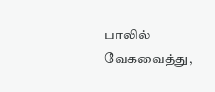பாலில் வேகவைத்து,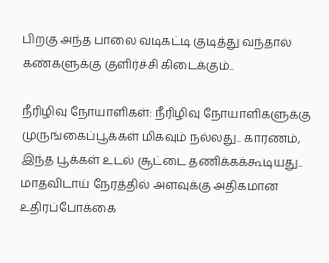பிறகு அந்த பாலை வடிகட்டி குடித்து வந்தால் கண்களுக்கு குளிர்ச்சி கிடைக்கும்..

நீரிழிவு நோயாளிகள்: நீரிழிவு நோயாளிகளுக்கு முருங்கைப்பூக்கள் மிகவும் நல்லது.. காரணம், இந்த பூக்கள் உடல் சூட்டை தணிக்கக்கூடியது.. மாதவிடாய் நேரத்தில் அளவுக்கு அதிகமான உதிரப்போக்கை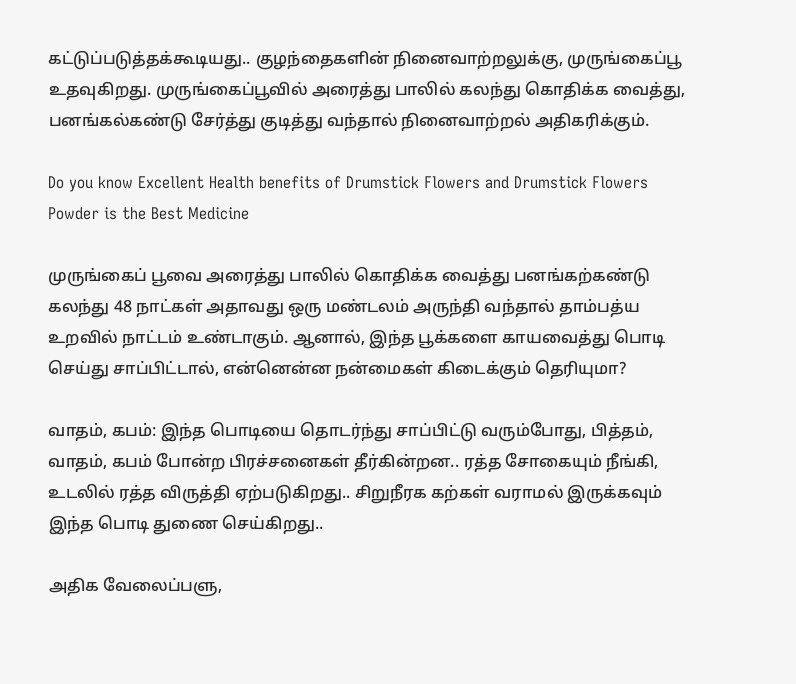கட்டுப்படுத்தக்கூடியது.. குழந்தைகளின் நினைவாற்றலுக்கு, முருங்கைப்பூ உதவுகிறது. முருங்கைப்பூவில் அரைத்து பாலில் கலந்து கொதிக்க வைத்து, பனங்கல்கண்டு சேர்த்து குடித்து வந்தால் நினைவாற்றல் அதிகரிக்கும்.

Do you know Excellent Health benefits of Drumstick Flowers and Drumstick Flowers Powder is the Best Medicine

முருங்கைப் பூவை அரைத்து பாலில் கொதிக்க வைத்து பனங்கற்கண்டு கலந்து 48 நாட்கள் அதாவது ஒரு மண்டலம் அருந்தி வந்தால் தாம்பத்ய உறவில் நாட்டம் உண்டாகும். ஆனால், இந்த பூக்களை காயவைத்து பொடி செய்து சாப்பிட்டால், என்னென்ன நன்மைகள் கிடைக்கும் தெரியுமா?

வாதம், கபம்: இந்த பொடியை தொடர்ந்து சாப்பிட்டு வரும்போது, பித்தம், வாதம், கபம் போன்ற பிரச்சனைகள் தீர்கின்றன.. ரத்த சோகையும் நீங்கி, உடலில் ரத்த விருத்தி ஏற்படுகிறது.. சிறுநீரக கற்கள் வராமல் இருக்கவும் இந்த பொடி துணை செய்கிறது..

அதிக வேலைப்பளு,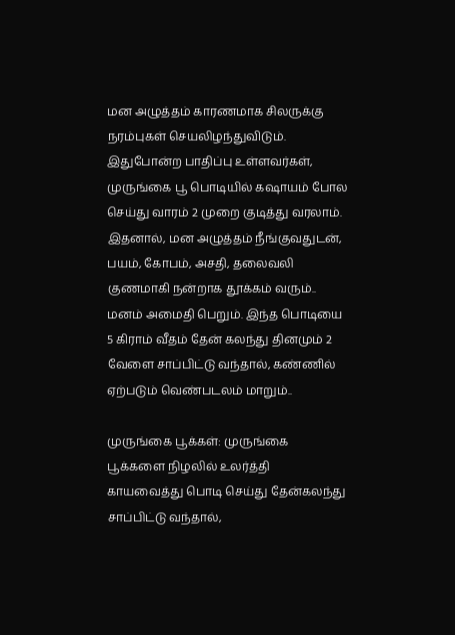மன அழுத்தம் காரணமாக சிலருக்கு நரம்புகள் செயலிழந்துவிடும். இதுபோன்ற பாதிப்பு உள்ளவர்கள், முருங்கை பூ பொடியில் கஷாயம் போல செய்து வாரம் 2 முறை குடித்து வரலாம். இதனால், மன அழுத்தம் நீங்குவதுடன், பயம், கோபம், அசதி, தலைவலி குணமாகி நன்றாக தூக்கம் வரும்.. மனம் அமைதி பெறும். இந்த பொடியை 5 கிராம் வீதம் தேன் கலந்து தினமும் 2 வேளை சாப்பிட்டு வந்தால், கண்ணில் ஏற்படும் வெண்படலம் மாறும்..

முருங்கை பூக்கள்: முருங்கை பூக்களை நிழலில் உலர்த்தி காயவைத்து பொடி செய்து தேன்கலந்து சாப்பிட்டு வந்தால்,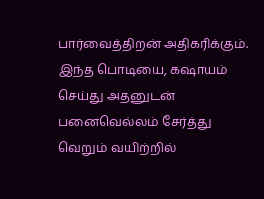பார்வைத்திறன் அதிகரிக்கும். இந்த பொடியை, கஷாயம் செய்து அதனுடன் பனைவெல்லம் சேர்த்து வெறும் வயிற்றில்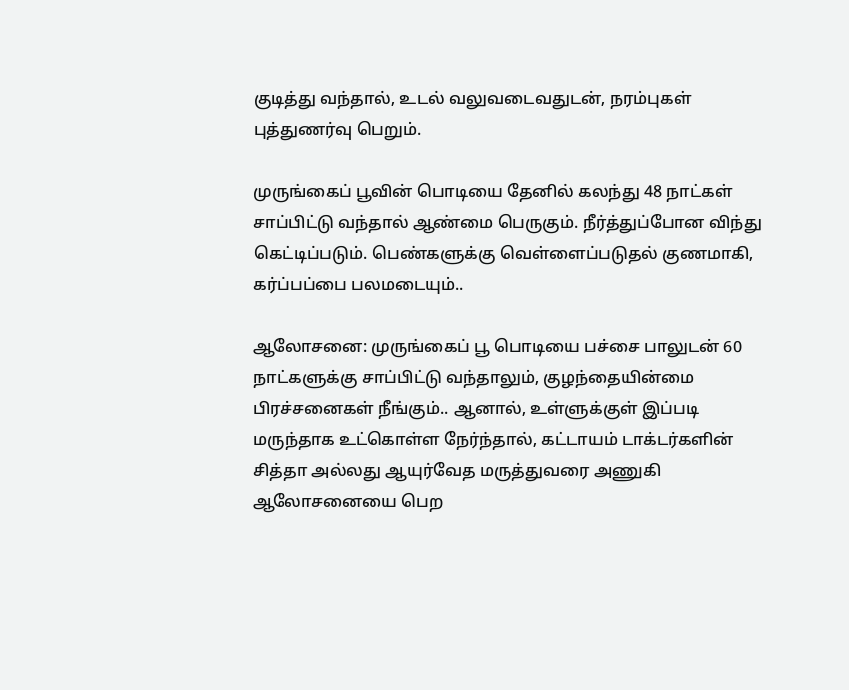குடித்து வந்தால், உடல் வலுவடைவதுடன், நரம்புகள் புத்துணர்வு பெறும்.

முருங்கைப் பூவின் பொடியை தேனில் கலந்து 48 நாட்கள் சாப்பிட்டு வந்தால் ஆண்மை பெருகும். நீர்த்துப்போன விந்து கெட்டிப்படும். பெண்களுக்கு வெள்ளைப்படுதல் குணமாகி, கர்ப்பப்பை பலமடையும்..

ஆலோசனை: முருங்கைப் பூ பொடியை பச்சை பாலுடன் 60 நாட்களுக்கு சாப்பிட்டு வந்தாலும், குழந்தையின்மை பிரச்சனைகள் நீங்கும்.. ஆனால், உள்ளுக்குள் இப்படி மருந்தாக உட்கொள்ள நேர்ந்தால், கட்டாயம் டாக்டர்களின் சித்தா அல்லது ஆயுர்வேத மருத்துவரை அணுகி ஆலோசனையை பெற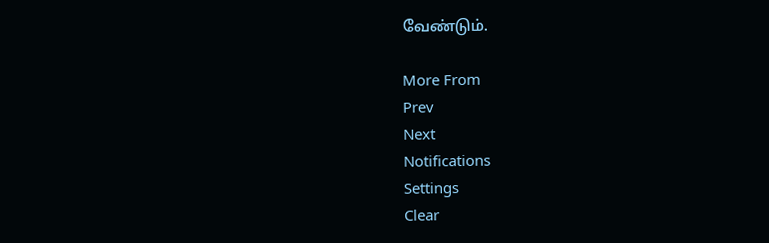வேண்டும்.

More From
Prev
Next
Notifications
Settings
Clear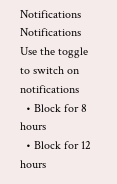Notifications
Notifications
Use the toggle to switch on notifications
  • Block for 8 hours
  • Block for 12 hours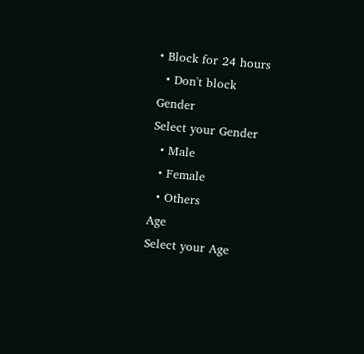• Block for 24 hours
  • Don't block
Gender
Select your Gender
  • Male
  • Female
  • Others
Age
Select your Age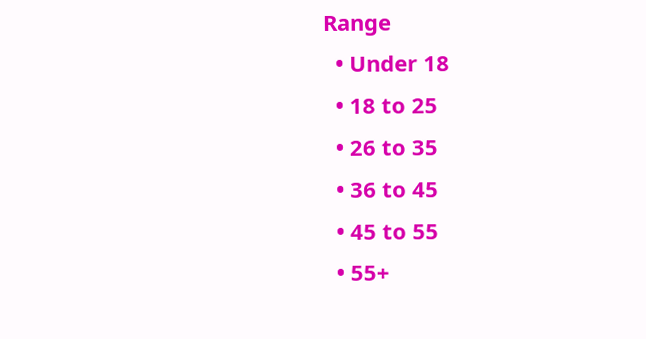Range
  • Under 18
  • 18 to 25
  • 26 to 35
  • 36 to 45
  • 45 to 55
  • 55+